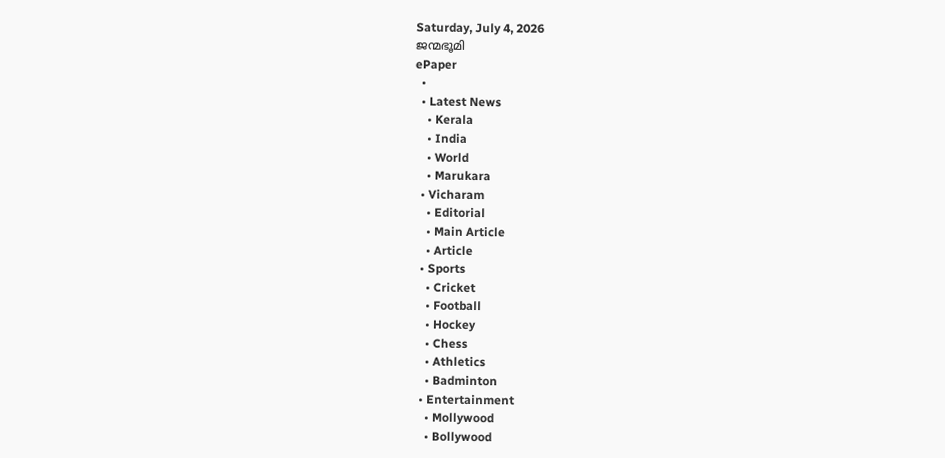Saturday, July 4, 2026
ജന്മഭൂമി
ePaper
  •
  • Latest News
    • Kerala
    • India
    • World
    • Marukara
  • Vicharam
    • Editorial
    • Main Article
    • Article
  • Sports
    • Cricket
    • Football
    • Hockey
    • Chess
    • Athletics
    • Badminton
  • Entertainment
    • Mollywood
    • Bollywood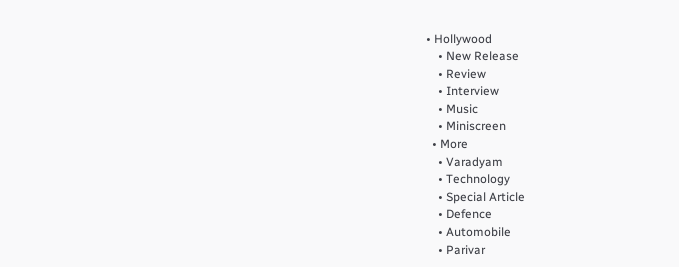• Hollywood
    • New Release
    • Review
    • Interview
    • Music
    • Miniscreen
  • More
    • Varadyam
    • Technology
    • Special Article
    • Defence
    • Automobile
    • Parivar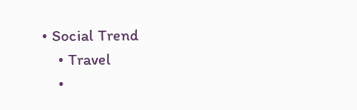• Social Trend
    • Travel
    •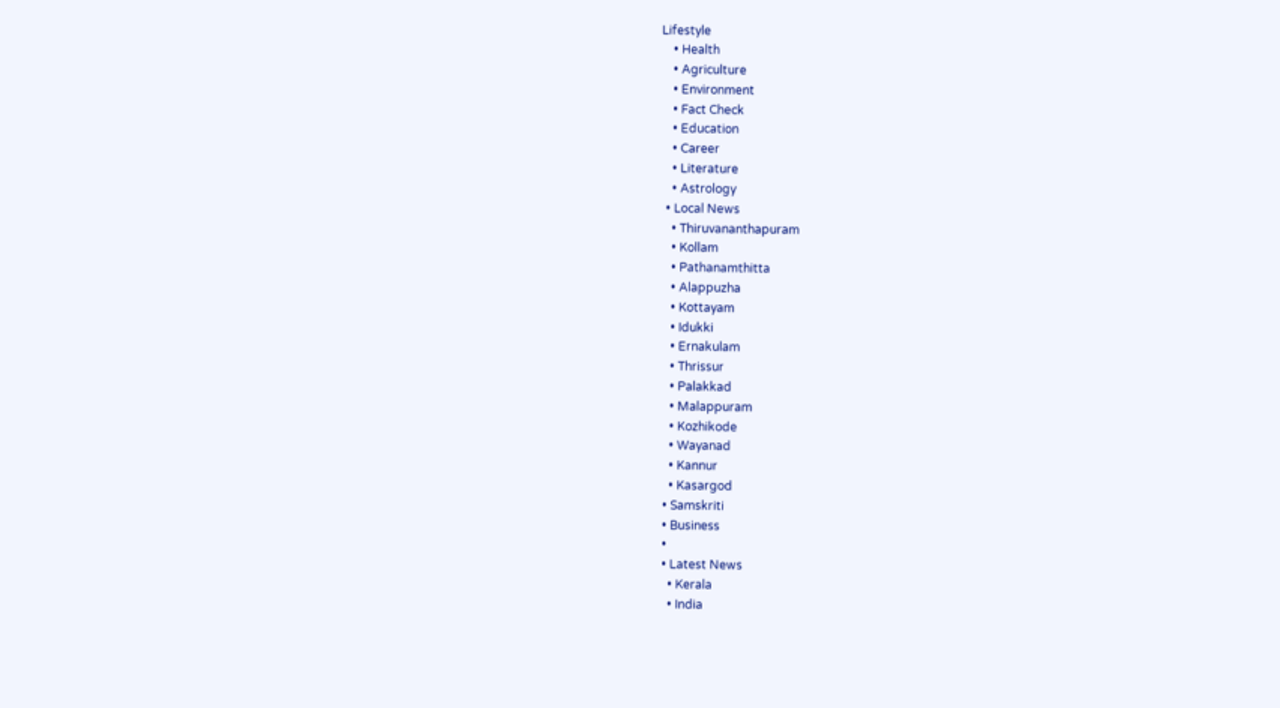Lifestyle
    • Health
    • Agriculture
    • Environment
    • Fact Check
    • Education
    • Career
    • Literature
    • Astrology
  • Local News
    • Thiruvananthapuram
    • Kollam
    • Pathanamthitta
    • Alappuzha
    • Kottayam
    • Idukki
    • Ernakulam
    • Thrissur
    • Palakkad
    • Malappuram
    • Kozhikode
    • Wayanad
    • Kannur
    • Kasargod
  • Samskriti
  • Business
  •
  • Latest News
    • Kerala
    • India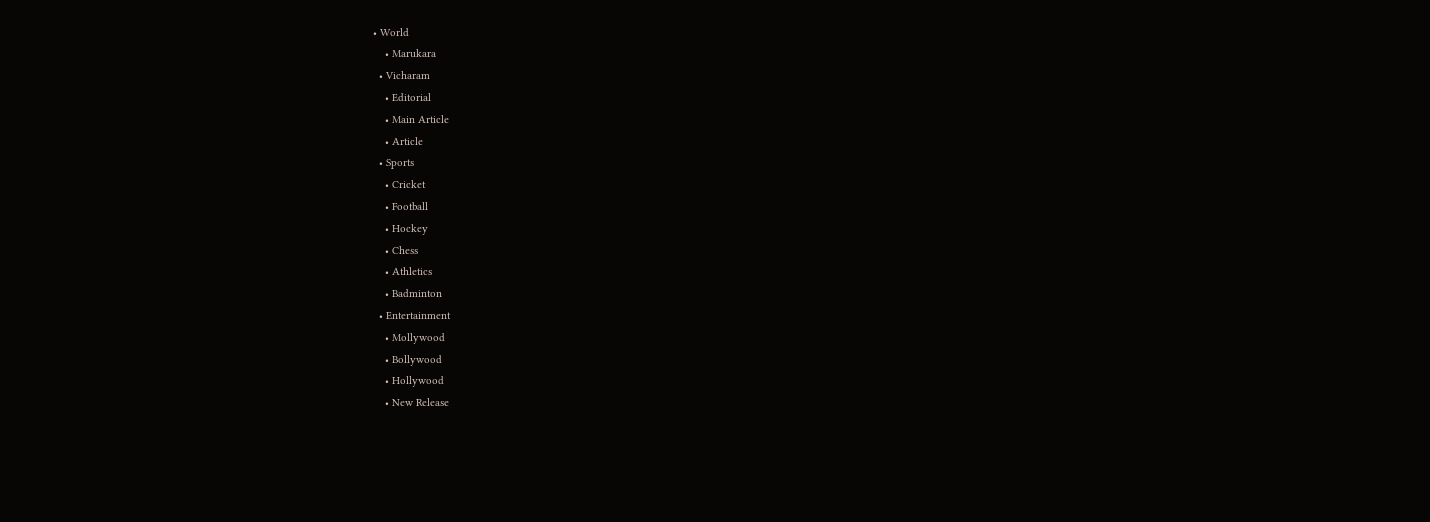• World
    • Marukara
  • Vicharam
    • Editorial
    • Main Article
    • Article
  • Sports
    • Cricket
    • Football
    • Hockey
    • Chess
    • Athletics
    • Badminton
  • Entertainment
    • Mollywood
    • Bollywood
    • Hollywood
    • New Release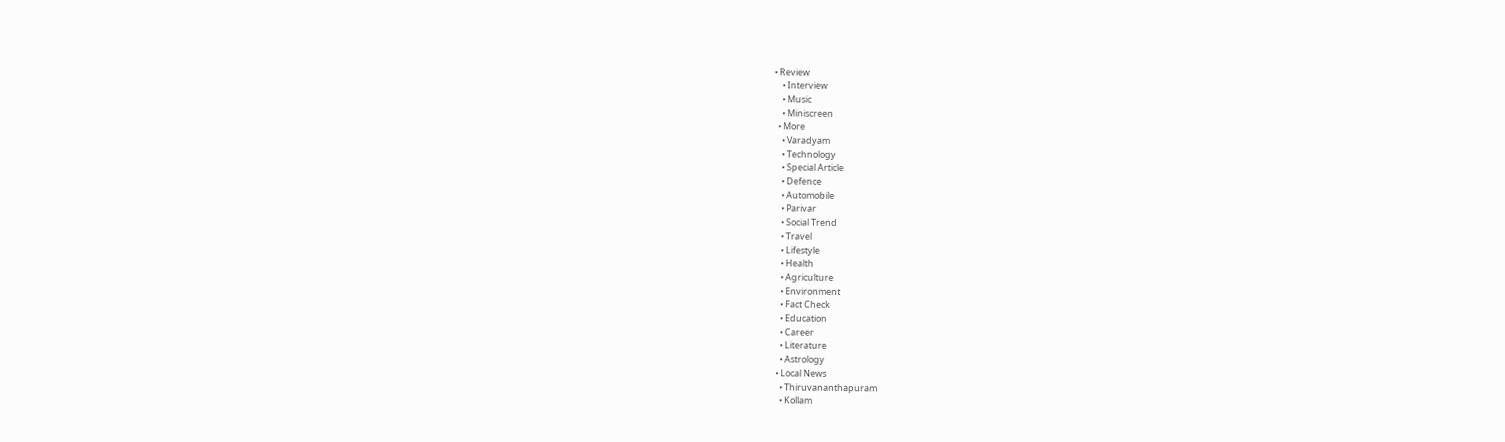• Review
    • Interview
    • Music
    • Miniscreen
  • More
    • Varadyam
    • Technology
    • Special Article
    • Defence
    • Automobile
    • Parivar
    • Social Trend
    • Travel
    • Lifestyle
    • Health
    • Agriculture
    • Environment
    • Fact Check
    • Education
    • Career
    • Literature
    • Astrology
  • Local News
    • Thiruvananthapuram
    • Kollam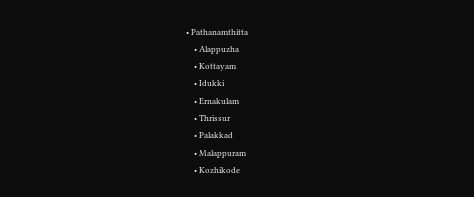• Pathanamthitta
    • Alappuzha
    • Kottayam
    • Idukki
    • Ernakulam
    • Thrissur
    • Palakkad
    • Malappuram
    • Kozhikode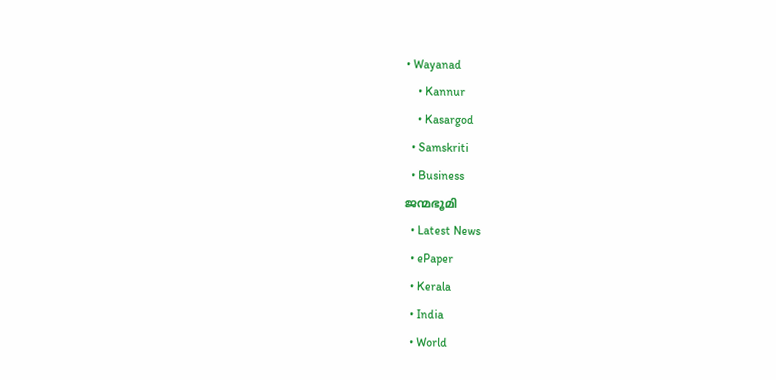• Wayanad
    • Kannur
    • Kasargod
  • Samskriti
  • Business
ജന്മഭൂമി
  • Latest News
  • ePaper
  • Kerala
  • India
  • World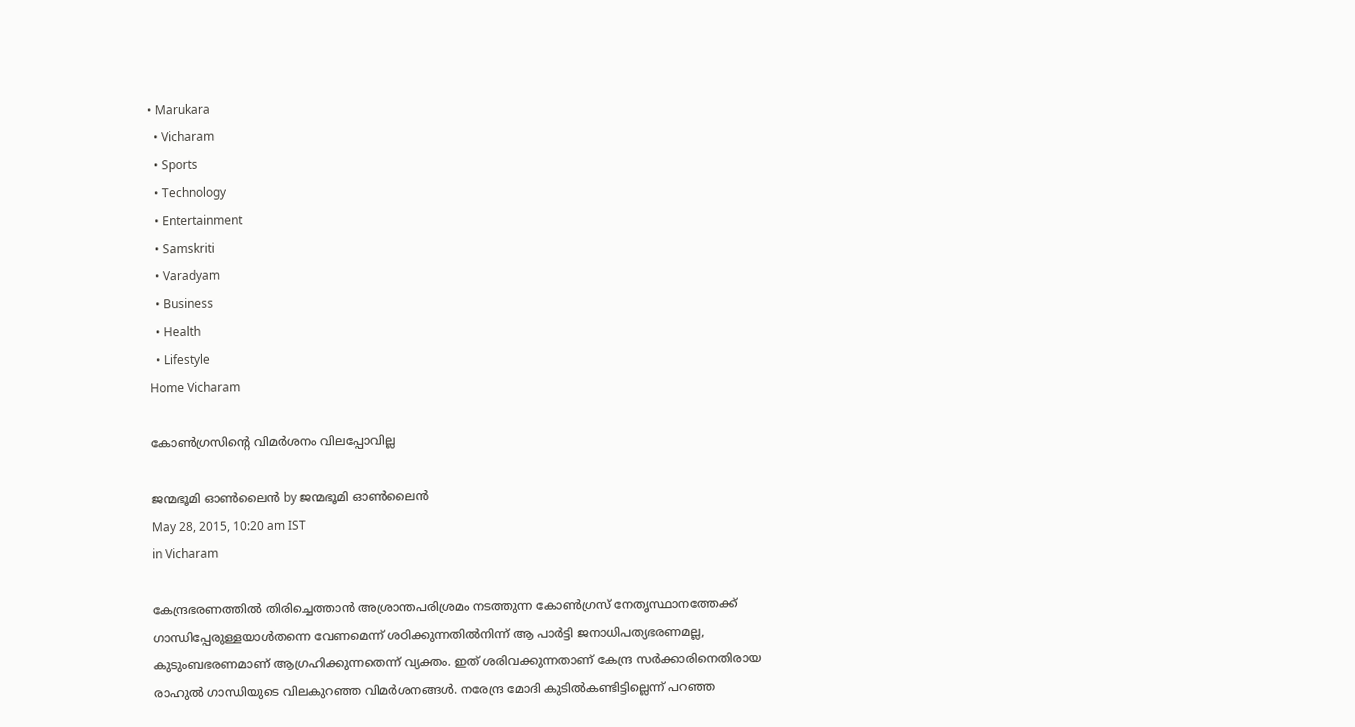• Marukara
  • Vicharam
  • Sports
  • Technology
  • Entertainment
  • Samskriti
  • Varadyam
  • Business
  • Health
  • Lifestyle
Home Vicharam

കോണ്‍ഗ്രസിന്റെ വിമര്‍ശനം വിലപ്പോവില്ല

ജന്മഭൂമി ഓണ്‍ലൈന്‍ by ജന്മഭൂമി ഓണ്‍ലൈന്‍
May 28, 2015, 10:20 am IST
in Vicharam

കേന്ദ്രഭരണത്തില്‍ തിരിച്ചെത്താന്‍ അശ്രാന്തപരിശ്രമം നടത്തുന്ന കോണ്‍ഗ്രസ് നേതൃസ്ഥാനത്തേക്ക് ഗാന്ധിപ്പേരുള്ളയാള്‍തന്നെ വേണമെന്ന് ശഠിക്കുന്നതില്‍നിന്ന് ആ പാര്‍ട്ടി ജനാധിപത്യഭരണമല്ല, കുടുംബഭരണമാണ് ആഗ്രഹിക്കുന്നതെന്ന് വ്യക്തം. ഇത് ശരിവക്കുന്നതാണ് കേന്ദ്ര സര്‍ക്കാരിനെതിരായ രാഹുല്‍ ഗാന്ധിയുടെ വിലകുറഞ്ഞ വിമര്‍ശനങ്ങള്‍. നരേന്ദ്ര മോദി കുടില്‍കണ്ടിട്ടില്ലെന്ന് പറഞ്ഞ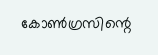കോണ്‍ഗ്രസിന്റെ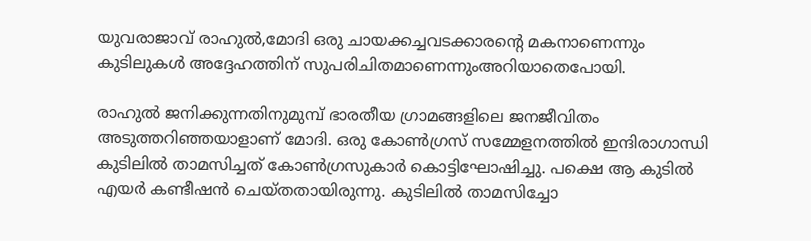യുവരാജാവ് രാഹുല്‍,മോദി ഒരു ചായക്കച്ചവടക്കാരന്റെ മകനാണെന്നും കുടിലുകള്‍ അദ്ദേഹത്തിന് സുപരിചിതമാണെന്നുംഅറിയാതെപോയി.

രാഹുല്‍ ജനിക്കുന്നതിനുമുമ്പ് ഭാരതീയ ഗ്രാമങ്ങളിലെ ജനജീവിതം അടുത്തറിഞ്ഞയാളാണ് മോദി. ഒരു കോണ്‍ഗ്രസ് സമ്മേളനത്തില്‍ ഇന്ദിരാഗാന്ധി കുടിലില്‍ താമസിച്ചത് കോണ്‍ഗ്രസുകാര്‍ കൊട്ടിഘോഷിച്ചു. പക്ഷെ ആ കുടില്‍ എയര്‍ കണ്ടീഷന്‍ ചെയ്തതായിരുന്നു. കുടിലില്‍ താമസിച്ചോ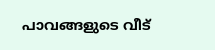പാവങ്ങളുടെ വീട്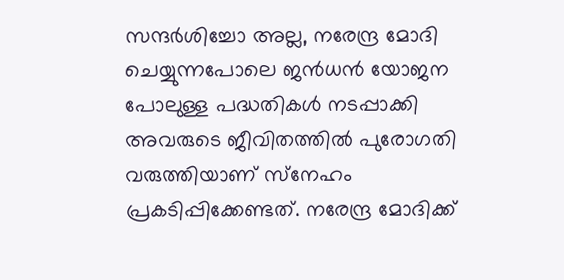സന്ദര്‍ശിച്ചോ അല്ല, നരേന്ദ്ര മോദി ചെയ്യുന്നപോലെ ജന്‍ധന്‍ യോജന പോലുള്ള പദ്ധതികള്‍ നടപ്പാക്കി അവരുടെ ജീവിതത്തില്‍ പുരോഗതി വരുത്തിയാണ് സ്‌നേഹം പ്രകടിപ്പിക്കേണ്ടത്. നരേന്ദ്ര മോദിക്ക്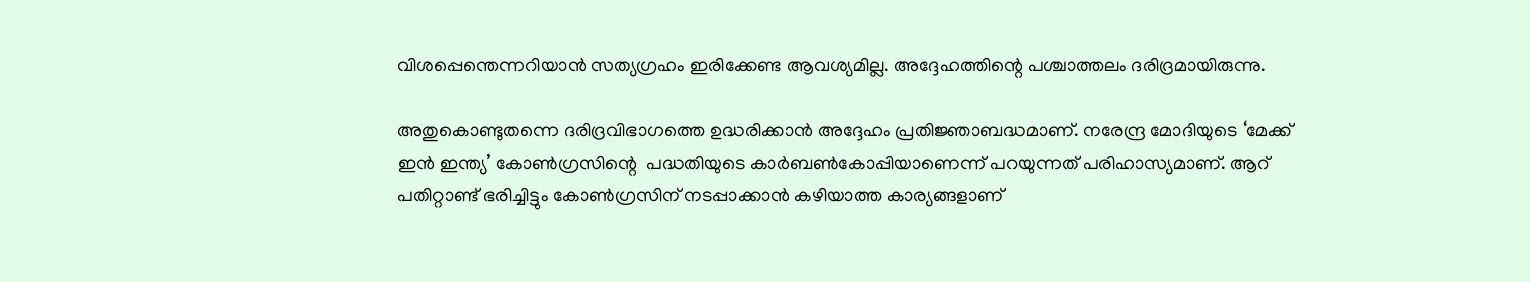വിശപ്പെന്തെന്നറിയാന്‍ സത്യഗ്രഹം ഇരിക്കേണ്ട ആവശ്യമില്ല. അദ്ദേഹത്തിന്റെ പശ്ചാത്തലം ദരിദ്രമായിരുന്നു.

അതുകൊണ്ടുതന്നെ ദരിദ്രവിഭാഗത്തെ ഉദ്ധരിക്കാന്‍ അദ്ദേഹം പ്രതിജ്ഞാബദ്ധമാണ്. നരേന്ദ്ര മോദിയുടെ ‘മേക്ക് ഇന്‍ ഇന്ത്യ’ കോണ്‍ഗ്രസിന്റെ  പദ്ധതിയുടെ കാര്‍ബണ്‍കോപ്പിയാണെന്ന് പറയുന്നത് പരിഹാസ്യമാണ്. ആറ് പതിറ്റാണ്ട് ഭരിച്ചിട്ടും കോണ്‍ഗ്രസിന് നടപ്പാക്കാന്‍ കഴിയാത്ത കാര്യങ്ങളാണ്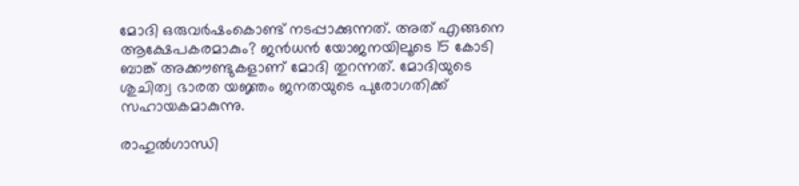മോദി ഒരുവര്‍ഷംകൊണ്ട് നടപ്പാക്കുന്നത്. അത് എങ്ങനെ ആക്ഷേപകരമാകും? ജന്‍ധന്‍ യോജനയിലൂടെ 15 കോടി ബാങ്ക് അക്കൗണ്ടുകളാണ് മോദി തുറന്നത്. മോദിയുടെ ശുചിത്വ ഭാരത യജ്ഞം ജനതയുടെ പുരോഗതിക്ക് സഹായകമാകുന്നു.

രാഹുല്‍ഗാന്ധി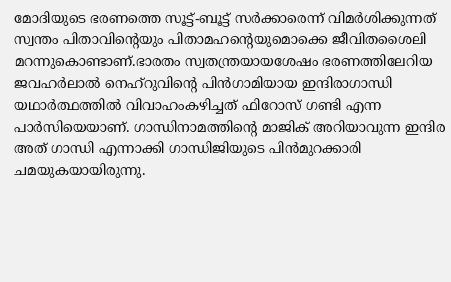മോദിയുടെ ഭരണത്തെ സൂട്ട്-ബൂട്ട് സര്‍ക്കാരെന്ന് വിമര്‍ശിക്കുന്നത് സ്വന്തം പിതാവിന്റെയും പിതാമഹന്റെയുമൊക്കെ ജീവിതശൈലി മറന്നുകൊണ്ടാണ്.ഭാരതം സ്വതന്ത്രയായശേഷം ഭരണത്തിലേറിയ ജവഹര്‍ലാല്‍ നെഹ്‌റുവിന്റെ പിന്‍ഗാമിയായ ഇന്ദിരാഗാന്ധി യഥാര്‍ത്ഥത്തില്‍ വിവാഹംകഴിച്ചത് ഫിറോസ് ഗണ്ടി എന്ന പാര്‍സിയെയാണ്. ഗാന്ധിനാമത്തിന്റെ മാജിക് അറിയാവുന്ന ഇന്ദിര അത് ഗാന്ധി എന്നാക്കി ഗാന്ധിജിയുടെ പിന്‍മുറക്കാരി ചമയുകയായിരുന്നു.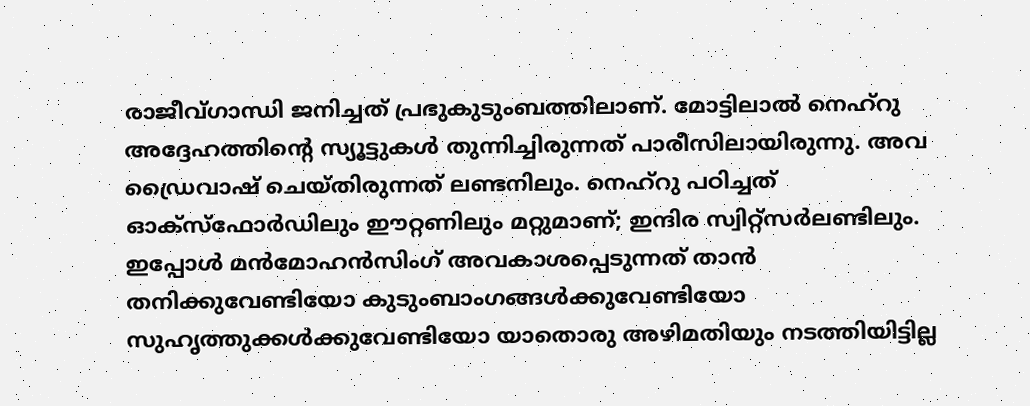രാജീവ്ഗാന്ധി ജനിച്ചത് പ്രഭുകുടുംബത്തിലാണ്. മോട്ടിലാല്‍ നെഹ്‌റു അദ്ദേഹത്തിന്റെ സ്യൂട്ടുകള്‍ തുന്നിച്ചിരുന്നത് പാരീസിലായിരുന്നു. അവ ഡ്രൈവാഷ് ചെയ്തിരുന്നത് ലണ്ടനിലും. നെഹ്‌റു പഠിച്ചത് ഓക്‌സ്‌ഫോര്‍ഡിലും ഈറ്റണിലും മറ്റുമാണ്; ഇന്ദിര സ്വിറ്റ്‌സര്‍ലണ്ടിലും. ഇപ്പോള്‍ മന്‍മോഹന്‍സിംഗ് അവകാശപ്പെടുന്നത് താന്‍ തനിക്കുവേണ്ടിയോ കുടുംബാംഗങ്ങള്‍ക്കുവേണ്ടിയോ സുഹൃത്തുക്കള്‍ക്കുവേണ്ടിയോ യാതൊരു അഴിമതിയും നടത്തിയിട്ടില്ല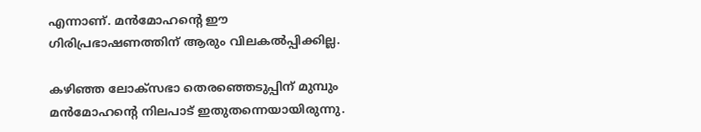എന്നാണ്. മന്‍മോഹന്റെ ഈ ഗിരിപ്രഭാഷണത്തിന് ആരും വിലകല്‍പ്പിക്കില്ല.

കഴിഞ്ഞ ലോക്‌സഭാ തെരഞ്ഞെടുപ്പിന് മുമ്പും മന്‍മോഹന്റെ നിലപാട് ഇതുതന്നെയായിരുന്നു.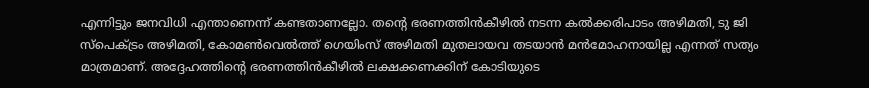എന്നിട്ടും ജനവിധി എന്താണെന്ന് കണ്ടതാണല്ലോ. തന്റെ ഭരണത്തിന്‍കീഴില്‍ നടന്ന കല്‍ക്കരിപാടം അഴിമതി, ടു ജി സ്‌പെക്ട്രം അഴിമതി, കോമണ്‍വെല്‍ത്ത് ഗെയിംസ് അഴിമതി മുതലായവ തടയാന്‍ മന്‍മോഹനായില്ല എന്നത് സത്യം മാത്രമാണ്. അദ്ദേഹത്തിന്റെ ഭരണത്തിന്‍കീഴില്‍ ലക്ഷക്കണക്കിന് കോടിയുടെ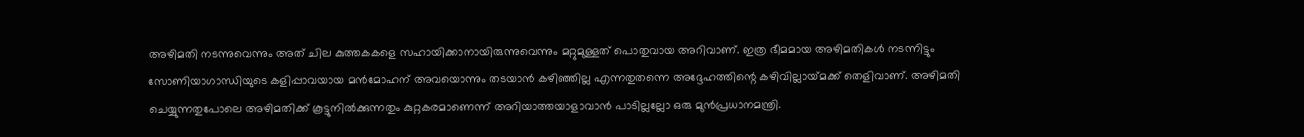അഴിമതി നടന്നുവെന്നും അത് ചില കുത്തകകളെ സഹായിക്കാനായിരുന്നുവെന്നും മറ്റുമുള്ളത് പൊതുവായ അറിവാണ്. ഇത്ര ഭീമമായ അഴിമതികള്‍ നടന്നിട്ടും സോണിയാഗാന്ധിയുടെ കളിപ്പാവയായ മന്‍മോഹന് അവയൊന്നും തടയാന്‍ കഴിഞ്ഞില്ല എന്നതുതന്നെ അദ്ദേഹത്തിന്റെ കഴിവില്ലായ്‌മക്ക് തെളിവാണ്. അഴിമതി ചെയ്യുന്നതുപോലെ അഴിമതിക്ക് കൂട്ടുനില്‍ക്കുന്നതും കുറ്റകരമാണെന്ന് അറിയാത്തയാളാവാന്‍ പാടില്ലല്ലോ ഒരു മുന്‍പ്രധാനമന്ത്രി.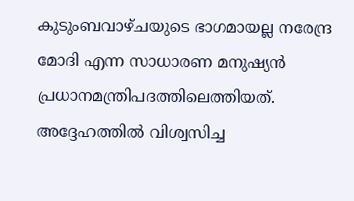കുടുംബവാഴ്ചയുടെ ഭാഗമായല്ല നരേന്ദ്ര മോദി എന്ന സാധാരണ മനുഷ്യന്‍ പ്രധാനമന്ത്രിപദത്തിലെത്തിയത്. അദ്ദേഹത്തില്‍ വിശ്വസിച്ച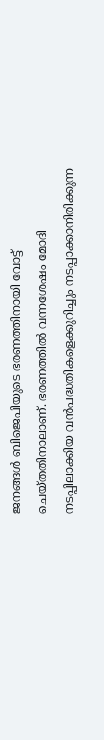ജനങ്ങള്‍ ബിജെപിയുടെ ഭരണത്തിനായി വോട്ട് ചെയ്തതിനാലാണ്. ഭരണത്തില്‍ വന്നശേഷം മോദി നടപ്പിലാക്കിയ വന്‍പദ്ധതികളെക്കുറിച്ചും നടപ്പാക്കാനിരിക്കുന്ന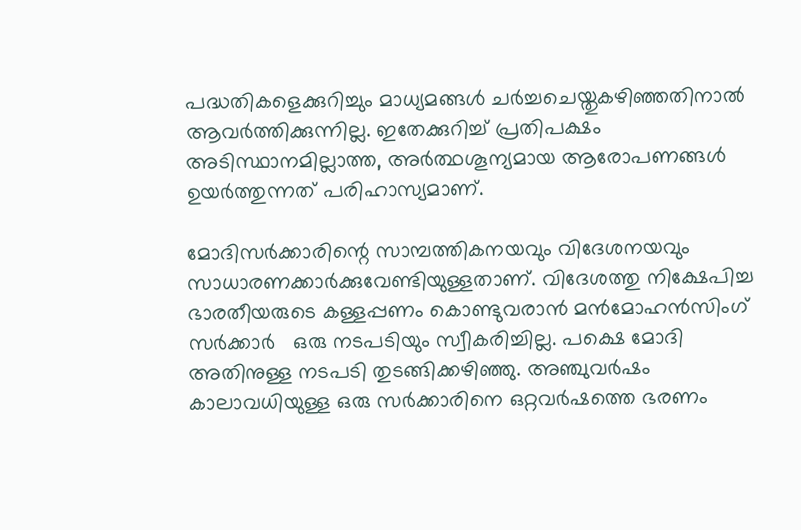പദ്ധതികളെക്കുറിച്ചും മാധ്യമങ്ങള്‍ ചര്‍ച്ചചെയ്തുകഴിഞ്ഞതിനാല്‍ ആവര്‍ത്തിക്കുന്നില്ല. ഇതേക്കുറിച്ച് പ്രതിപക്ഷം  അടിസ്ഥാനമില്ലാത്ത, അര്‍ത്ഥശൂന്യമായ ആരോപണങ്ങള്‍ ഉയര്‍ത്തുന്നത് പരിഹാസ്യമാണ്.

മോദിസര്‍ക്കാരിന്റെ സാമ്പത്തികനയവും വിദേശനയവും സാധാരണക്കാര്‍ക്കുവേണ്ടിയുള്ളതാണ്. വിദേശത്തു നിക്ഷേപിച്ച ഭാരതീയരുടെ കള്ളപ്പണം കൊണ്ടുവരാന്‍ മന്‍മോഹന്‍സിംഗ് സര്‍ക്കാര്‍   ഒരു നടപടിയും സ്വീകരിച്ചില്ല. പക്ഷെ മോദി അതിനുള്ള നടപടി തുടങ്ങിക്കഴിഞ്ഞു. അഞ്ചുവര്‍ഷം കാലാവധിയുള്ള ഒരു സര്‍ക്കാരിനെ ഒറ്റവര്‍ഷത്തെ ഭരണം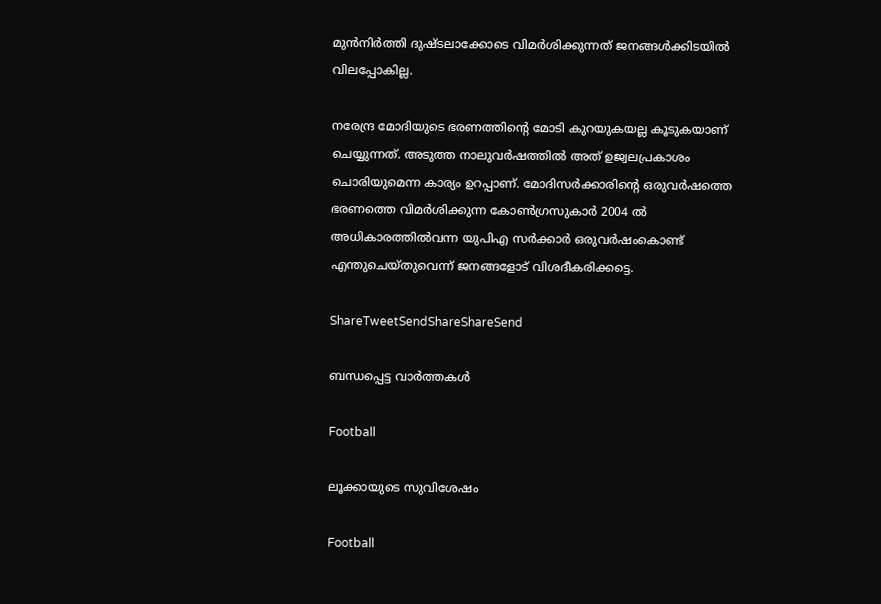മുന്‍നിര്‍ത്തി ദുഷ്ടലാക്കോടെ വിമര്‍ശിക്കുന്നത് ജനങ്ങള്‍ക്കിടയില്‍ വിലപ്പോകില്ല.

നരേന്ദ്ര മോദിയുടെ ഭരണത്തിന്റെ മോടി കുറയുകയല്ല കൂടുകയാണ് ചെയ്യുന്നത്. അടുത്ത നാലുവര്‍ഷത്തില്‍ അത് ഉജ്വലപ്രകാശം ചൊരിയുമെന്ന കാര്യം ഉറപ്പാണ്. മോദിസര്‍ക്കാരിന്റെ ഒരുവര്‍ഷത്തെ ഭരണത്തെ വിമര്‍ശിക്കുന്ന കോണ്‍ഗ്രസുകാര്‍ 2004 ല്‍ അധികാരത്തില്‍വന്ന യുപിഎ സര്‍ക്കാര്‍ ഒരുവര്‍ഷംകൊണ്ട് എന്തുചെയ്തുവെന്ന് ജനങ്ങളോട് വിശദീകരിക്കട്ടെ.

ShareTweetSendShareShareSend

ബന്ധപ്പെട്ട വാര്‍ത്തകള്‍

Football

ലൂക്കായുടെ സുവിശേഷം

Football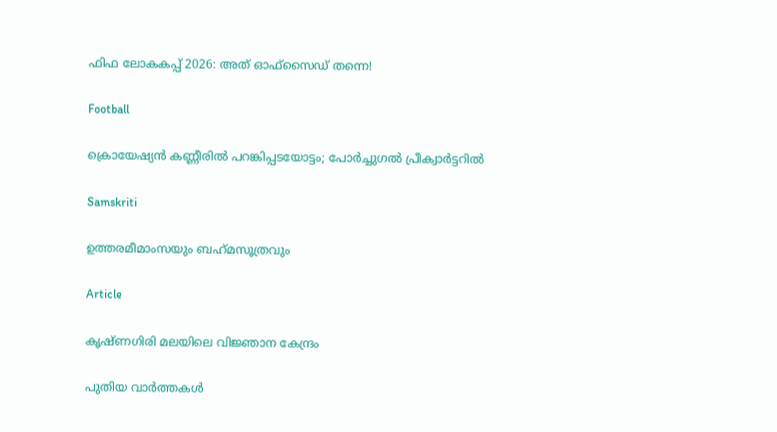ഫിഫ ലോകകപ്പ് 2026: അത് ഓഫ്‌സൈഡ് തന്നെ!

Football

ക്രൊയേഷ്യന്‍ കണ്ണീരില്‍ പറങ്കിപ്പടയോട്ടം; പോര്‍ച്ചുഗല്‍ പ്രീക്വാര്‍ട്ടറില്‍

Samskriti

ഉത്തരമീമാംസയും ബഹ്‌മസൂത്രവും

Article

കൃഷ്ണഗിരി മലയിലെ വിജ്ഞാന കേന്ദ്രം

പുതിയ വാര്‍ത്തകള്‍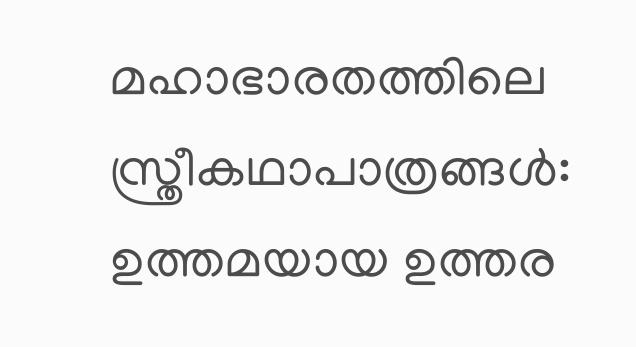മഹാഭാരതത്തിലെ സ്ത്രീകഥാപാത്രങ്ങള്‍: ഉത്തമയായ ഉത്തര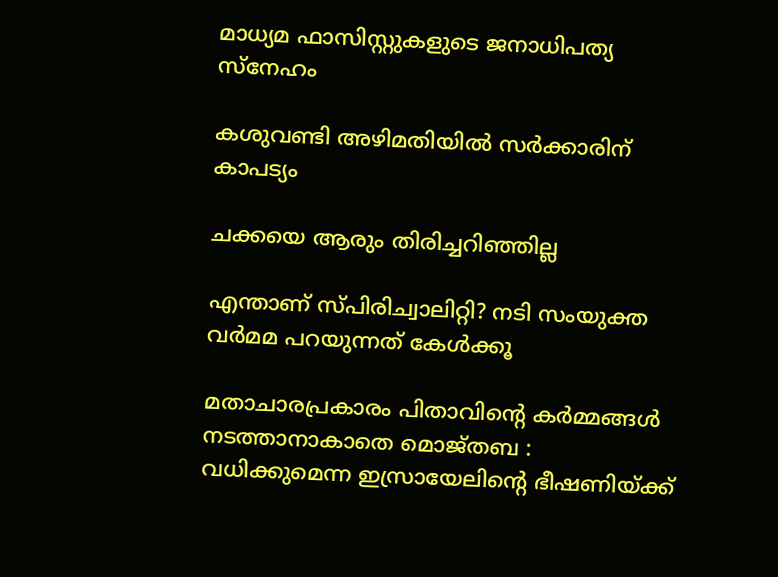മാധ്യമ ഫാസിസ്റ്റുകളുടെ ജനാധിപത്യ സ്‌നേഹം

കശുവണ്ടി അഴിമതിയില്‍ സര്‍ക്കാരിന് കാപട്യം

ചക്കയെ ആരും തിരിച്ചറിഞ്ഞില്ല

എന്താണ് സ്പിരിച്വാലിറ്റി? നടി സംയുക്ത വര്‍മമ പറയുന്നത് കേള്‍ക്കൂ

മതാചാരപ്രകാരം പിതാവിന്റെ കർമ്മങ്ങൾ നടത്താനാകാതെ മൊജ്തബ : വധിക്കുമെന്ന ഇസ്രായേലിന്റെ ഭീഷണിയ്‌ക്ക്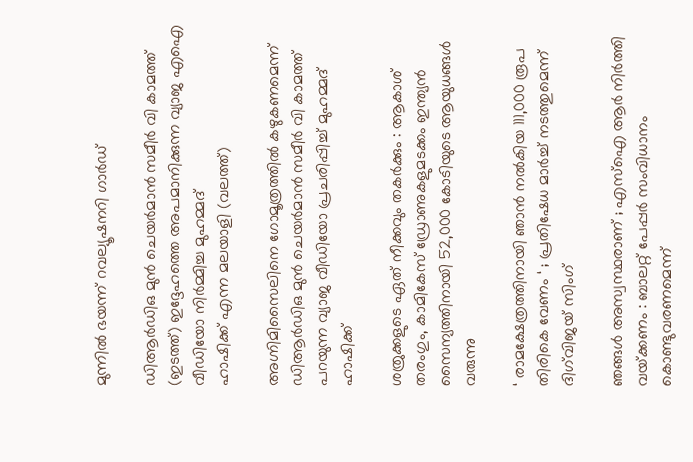മുന്നിൽ ഭയന്ന് റവല്യൂഷനറി ഗാർഡ്

ഡിആര്‍ഡിഒ മുന്‍ ചെയര്‍മാന്‍ സമീര്‍ വി കാമത്ത് (ഇടത്ത്) ഇദ്ദേഹത്തെ അപമാനിക്കുന്ന വ്യാജ എഐ വീഡിയോ നിര്‍മ്മിച്ച മുഹമ്മദ്
ഹാഷിക്ക് എന്ന മലയാളി (വലത്ത്)

അഗ്നിമിസൈലിനെ ഗോമൂത്രത്തില്‍ കഴുകണമെന്ന് ഡിആര്‍ഡിഒ മുന്‍ ചെയര്‍മാന്‍ സമീര്‍ വി കാമത്ത് പറയുന്ന വ്യാജ വീഡിയോ പ്രചരിപ്പിച്ച് മുഹമ്മദ് ഹാഷിക്ക്

ശത്രുക്കളുടെ ഏത് നീക്കവും തകർക്കും : ആകാശ് തരംഗും, കാമികേസ് ഡ്രോണുകളുമടക്കം ഇന്ത്യൻ സൈന്യത്തിനായി 52,000 കോടിയുടെ ആയുധങ്ങൾ വരുന്നു

‘ രാമക്ഷേത്രത്തിനായി ഞാൻ നൽകിയ 111,000 രൂപ തിരികെ വേണം ‘ ; പ്രതിഷേധ മാർച്ച് നടത്തുമെന്ന് ദിഗ്‌വിജയ് സിംഗ്

ഞങ്ങൾ അസ്വസ്ഥരാണ് ; എസ്ഐ ആർ നിർത്തി വയ്‌ക്കണം : ബാലറ്റ് പേപ്പർ സംവിധാനം കൊണ്ടുവരണമെന്ന്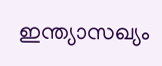ഇന്ത്യാസഖ്യം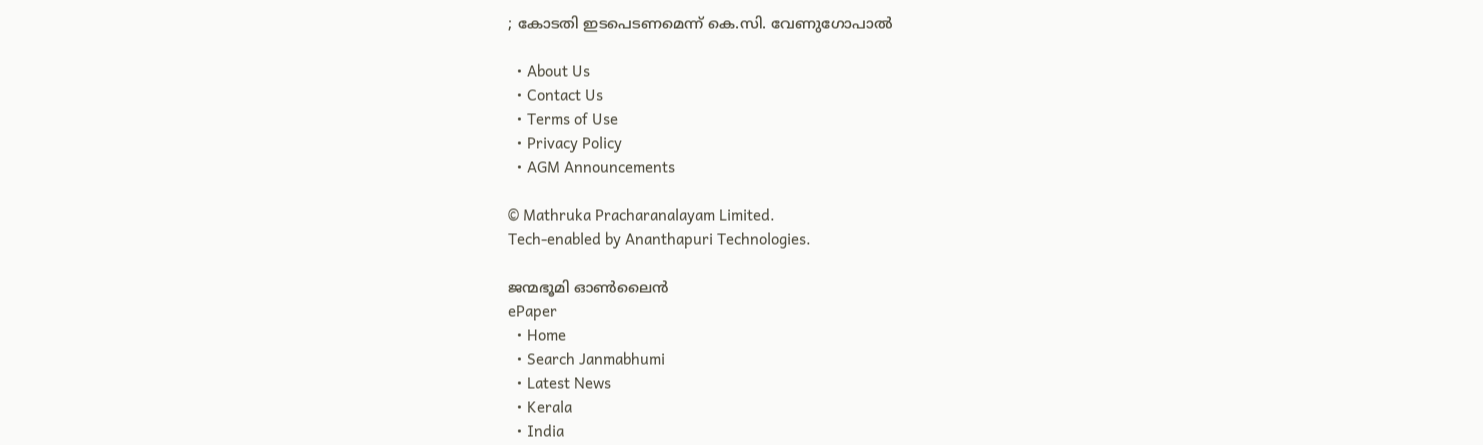; കോടതി ഇടപെടണമെന്ന് കെ.സി. വേണുഗോപാൽ

  • About Us
  • Contact Us
  • Terms of Use
  • Privacy Policy
  • AGM Announcements

© Mathruka Pracharanalayam Limited.
Tech-enabled by Ananthapuri Technologies.

ജന്മഭൂമി ഓണ്‍ലൈന്‍
ePaper
  • Home
  • Search Janmabhumi
  • Latest News
  • Kerala
  • India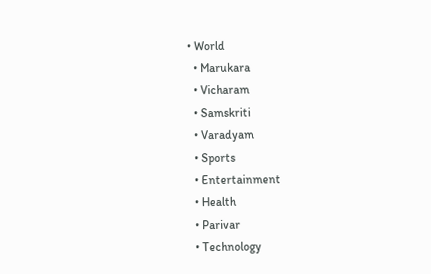• World
  • Marukara
  • Vicharam
  • Samskriti
  • Varadyam
  • Sports
  • Entertainment
  • Health
  • Parivar
  • Technology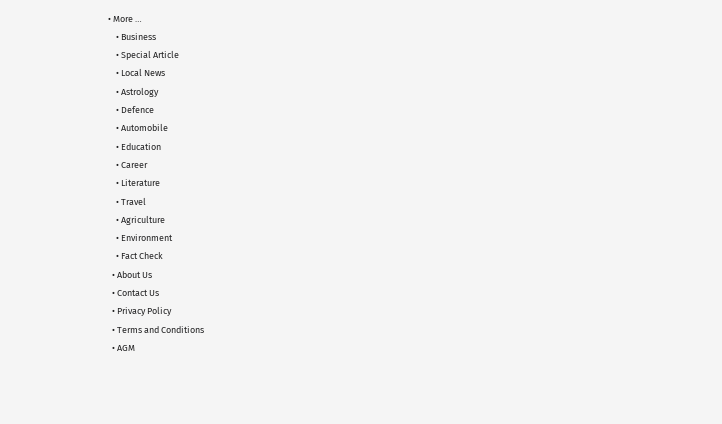• More …
    • Business
    • Special Article
    • Local News
    • Astrology
    • Defence
    • Automobile
    • Education
    • Career
    • Literature
    • Travel
    • Agriculture
    • Environment
    • Fact Check
  • About Us
  • Contact Us
  • Privacy Policy
  • Terms and Conditions
  • AGM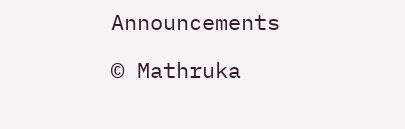Announcements

© Mathruka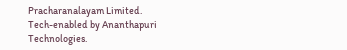Pracharanalayam Limited.
Tech-enabled by Ananthapuri Technologies.